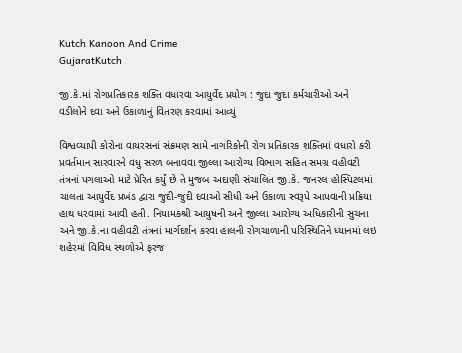Kutch Kanoon And Crime
GujaratKutch

જી.કે.માં રોગપ્રતિકારક શક્તિ વધારવા આયુર્વેદ પ્રયોગ : જુદા જુદા કર્મચારીઓ અને વડીલોને દવા અને ઉકાળાનું વિતરણ કરવામાં આવ્યું

વિશ્વવ્યાપી કોરોના વાયરસનાં સંક્રમણ સામે નાગરિકોની રોગ પ્રતિકારક શક્તિમાં વધારો કરી પ્રવર્તમાન સારવારને વધુ સરળ બનાવવા જીલ્લા આરોગ્ય વિભાગ સહિત સમગ્ર વહીવટી તંત્રનાં પગલાઓ માટે પ્રેરિત કર્યું છે તે મુજબ અદાણી સંચાલિત જી.કે. જનરલ હોસ્પિટલમાં ચાલતા આયુર્વેદ પ્રખંડ દ્વારા જુદી-જુદી દવાઓ સીધી અને ઉકાળા સ્વરૂપે આપવાની પ્રક્રિયા હાથ ધરવામાં આવી હતી. નિયામકશ્રી આયુષની અને જીલ્લા આરોગ્ય અધિકારીની સુચના અને જી.કે.ના વહીવટી તંત્રનાં માર્ગદર્શન કરવા હાલની રોગચાળાની પરિસ્થિતિને ધ્યાનમાં લઇ શહેરમાં વિવિધ સ્થળોએ ફરજ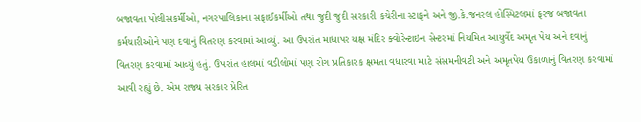બજાવતા પોલીસકર્મીઓ, નગરપાલિકાના સફાઈકર્મીઓ તથા જુદી જુદી સરકારી કચેરીના સ્ટાફને અને જી.કે.જનરલ હોસ્પિટલમાં ફરજ બજાવતા કર્મચારીઓને પણ દવાનું વિતરણ કરવામાં આવ્યું. આ ઉપરાંત માધાપર યક્ષ મંદિર ક્વોરેન્ટાઇન સેન્ટરમાં નિયમિત આયુર્વેદ અમૃત પેય અને દવાનું વિતરણ કરવામાં આવ્યું હતું. ઉપરાંત હાલમાં વડીલોમાં પણ રોગ પ્રતિકારક ક્ષમતા વધારવા માટે સંસમનીવટી અને અમૃતપેય ઉકાળાનું વિતરણ કરવામાં આવી રહ્યું છે. એમ રાજ્ય સરકાર પ્રેરિત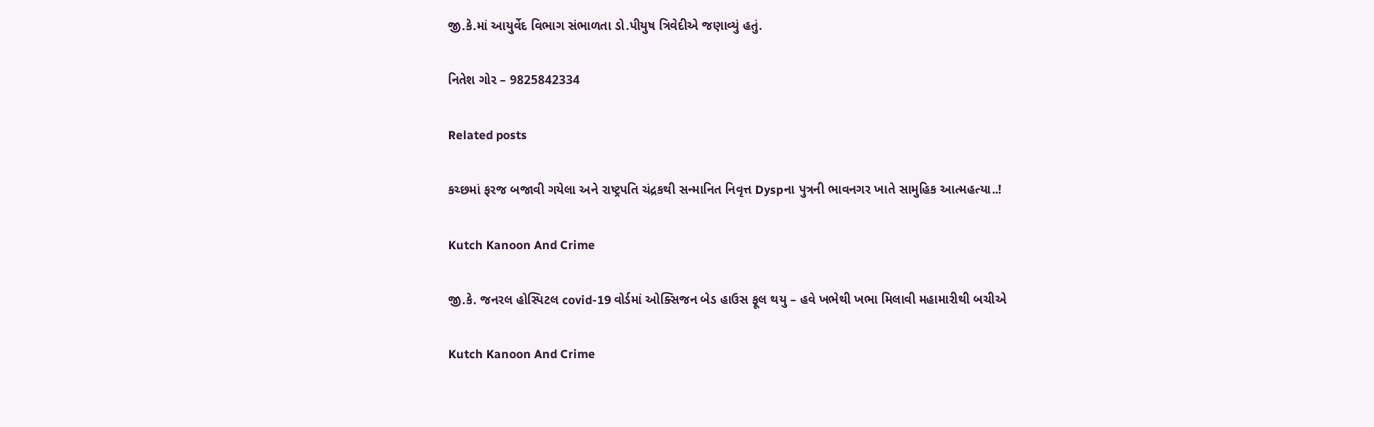જી.કે.માં આયુર્વેદ વિભાગ સંભાળતા ડો.પીયુષ ત્રિવેદીએ જણાવ્યું હતું.

નિતેશ ગોર – 9825842334

Related posts

કચ્છમાં ફરજ બજાવી ગયેલા અને રાષ્ટ્રપતિ ચંદ્રકથી સન્માનિત નિવૃત્ત Dyspના પુત્રની ભાવનગર ખાતે સામુહિક આત્મહત્યા..!

Kutch Kanoon And Crime

જી.કે. જનરલ હોસ્પિટલ covid-19 વોર્ડમાં ઓક્સિજન બેડ હાઉસ ફૂલ થયુ – હવે ખભેથી ખભા મિલાવી મહામારીથી બચીએ

Kutch Kanoon And Crime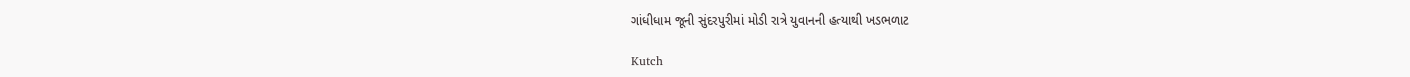ગાંધીધામ જૂની સુંદરપુરીમાં મોડી રાત્રે યુવાનની હત્યાથી ખડભળાટ

Kutch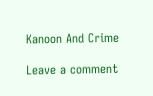Kanoon And Crime

Leave a comment